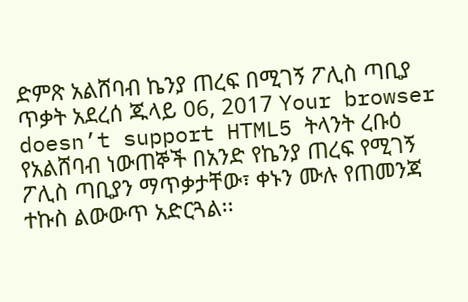ድምጽ አልሸባብ ኬንያ ጠረፍ በሚገኝ ፖሊስ ጣቢያ ጥቃት አደረሰ ጁላይ 06, 2017 Your browser doesn’t support HTML5 ትላንት ረቡዕ የአልሸባብ ነውጠኞች በአንድ የኬንያ ጠረፍ የሚገኝ ፖሊስ ጣቢያን ማጥቃታቸው፣ ቀኑን ሙሉ የጠመንጃ ተኩስ ልውውጥ አድርጓል፡፡